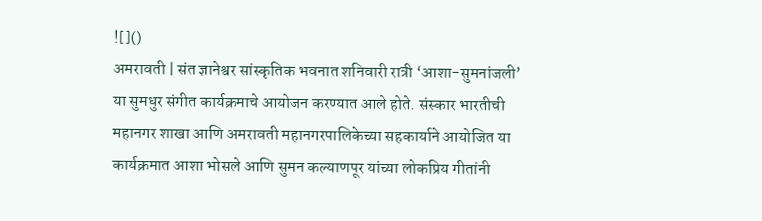![]()
अमरावती | संत ज्ञानेश्वर सांस्कृतिक भवनात शनिवारी रात्री ‘आशा-सुमनांजली’ या सुमधुर संगीत कार्यक्रमाचे आयोजन करण्यात आले होते. संस्कार भारतीची महानगर शाखा आणि अमरावती महानगरपालिकेच्या सहकार्याने आयोजित या कार्यक्रमात आशा भोसले आणि सुमन कल्याणपूर यांच्या लोकप्रिय गीतांनी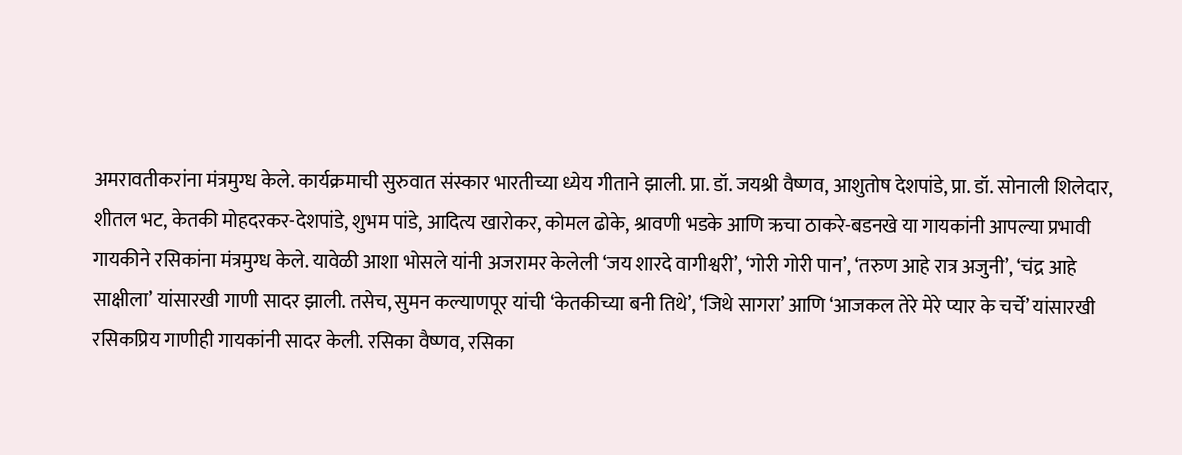अमरावतीकरांना मंत्रमुग्ध केले. कार्यक्रमाची सुरुवात संस्कार भारतीच्या ध्येय गीताने झाली. प्रा. डॉ. जयश्री वैष्णव, आशुतोष देशपांडे, प्रा. डॉ. सोनाली शिलेदार, शीतल भट, केतकी मोहदरकर-देशपांडे, शुभम पांडे, आदित्य खारोकर, कोमल ढोके, श्रावणी भडके आणि ऋचा ठाकरे-बडनखे या गायकांनी आपल्या प्रभावी गायकीने रसिकांना मंत्रमुग्ध केले. यावेळी आशा भोसले यांनी अजरामर केलेली ‘जय शारदे वागीश्वरी’, ‘गोरी गोरी पान’, ‘तरुण आहे रात्र अजुनी’, ‘चंद्र आहे साक्षीला’ यांसारखी गाणी सादर झाली. तसेच, सुमन कल्याणपूर यांची ‘केतकीच्या बनी तिथे’, ‘जिथे सागरा’ आणि ‘आजकल तेरे मेरे प्यार के चर्चे’ यांसारखी रसिकप्रिय गाणीही गायकांनी सादर केली. रसिका वैष्णव, रसिका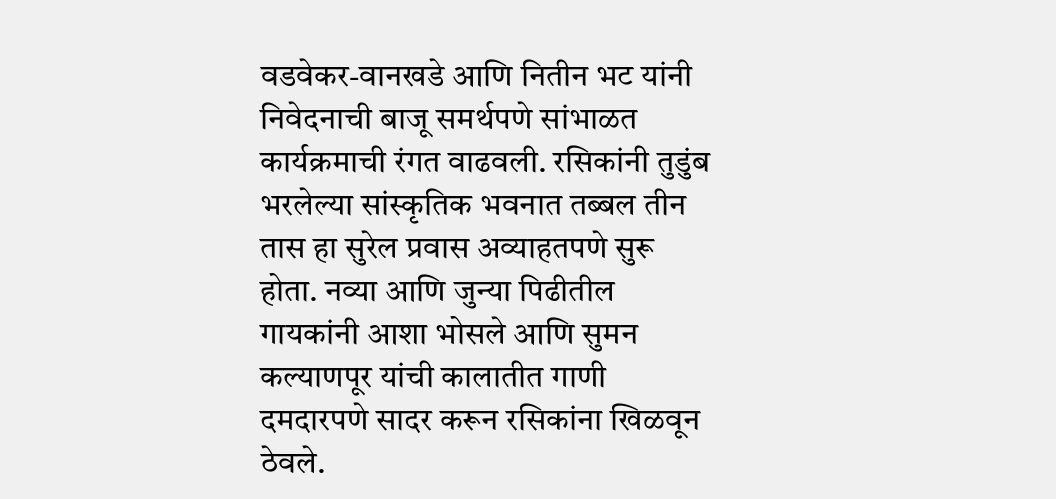वडवेकर-वानखडे आणि नितीन भट यांनी निवेदनाची बाजू समर्थपणे सांभाळत कार्यक्रमाची रंगत वाढवली. रसिकांनी तुडुंब भरलेल्या सांस्कृतिक भवनात तब्बल तीन तास हा सुरेल प्रवास अव्याहतपणे सुरू होता. नव्या आणि जुन्या पिढीतील गायकांनी आशा भोसले आणि सुमन कल्याणपूर यांची कालातीत गाणी दमदारपणे सादर करून रसिकांना खिळवून ठेवले.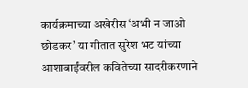कार्यक्रमाच्या अखेरीस ‘अभी न जाओ छोडकर’ या गीतात सुरेश भट यांच्या आशाबाईंवरील कवितेच्या सादरीकरणाने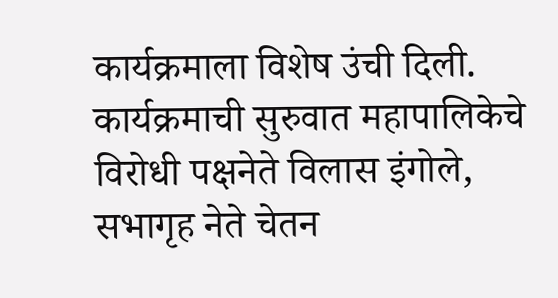कार्यक्रमाला विशेष उंची दिली. कार्यक्रमाची सुरुवात महापालिकेचे विरोधी पक्षनेते विलास इंगोले, सभागृह नेते चेतन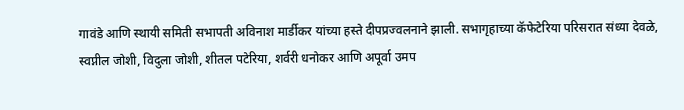गावंडे आणि स्थायी समिती सभापती अविनाश मार्डीकर यांच्या हस्ते दीपप्रज्वलनाने झाली. सभागृहाच्या कॅफेटेरिया परिसरात संध्या देवळे, स्वप्नील जोशी, विदुला जोशी, शीतल पटेरिया, शर्वरी धनोकर आणि अपूर्वा उमप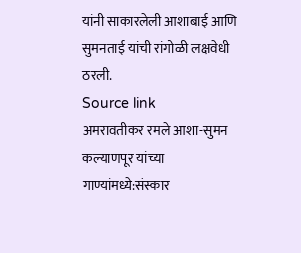यांनी साकारलेली आशाबाई आणि सुमनताई यांची रांगोळी लक्षवेधी ठरली.
Source link
अमरावतीकर रमले आशा-सुमन कल्याणपूर यांच्या गाण्यांमध्ये:संस्कार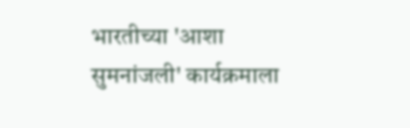भारतीच्या 'आशा सुमनांजली' कार्यक्रमाला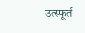उत्स्फूर्त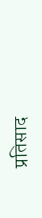प्रतिसाद